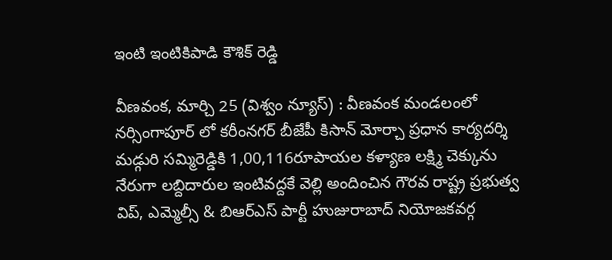ఇంటి ఇంటికిపాడి కౌశిక్ రెడ్డి

వీణవంక, మార్చి 25 (విశ్వం న్యూస్) : వీణవంక మండలంలో నర్సింగాపూర్ లో కరీంనగర్ బీజేపీ కిసాన్ మోర్చా ప్రధాన కార్యదర్శి మడ్గురి సమ్మిరెడ్డికి 1,00,116రూపాయల కళ్యాణ లక్ష్మి చెక్కును నేరుగా లబ్దిదారుల ఇంటివద్దకే వెల్లి అందించిన గౌరవ రాష్ట్ర ప్రభుత్వ విప్, ఎమ్మెల్సీ & బిఆర్ఎస్ పార్టీ హుజురాబాద్ నియోజకవర్గ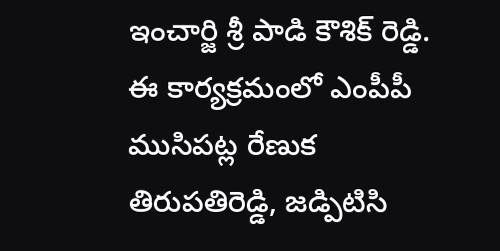ఇంచార్జి శ్రీ పాడి కౌశిక్ రెడ్డి.
ఈ కార్యక్రమంలో ఎంపీపీ ముసిపట్ల రేణుక తిరుపతిరెడ్డి, జడ్పిటిసి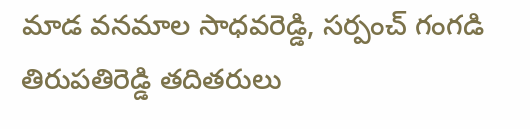మాడ వనమాల సాధవరెడ్డి, సర్పంచ్ గంగడి తిరుపతిరెడ్డి తదితరులు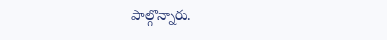పాల్గొన్నారు.